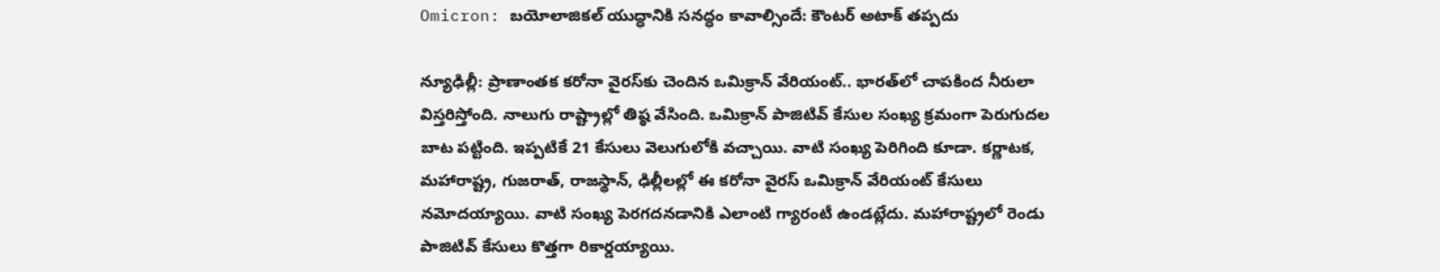Omicron: బయోలాజికల్ యుద్ధానికి సనద్ధం కావాల్సిందే: కౌంటర్ అటాక్‌ తప్పదు

న్యూఢిల్లీ: ప్రాణాంతక కరోనా వైరస్‌కు చెందిన ఒమిక్రాన్ వేరియంట్.. భారత్‌లో చాపకింద నీరులా విస్తరిస్తోంది. నాలుగు రాష్ట్రాల్లో తిష్ఠ వేసింది. ఒమిక్రాన్ పాజిటివ్ కేసుల సంఖ్య క్రమంగా పెరుగుదల బాట పట్టింది. ఇప్పటికే 21 కేసులు వెలుగులోకి వచ్చాయి. వాటి సంఖ్య పెరిగింది కూడా. కర్ణాటక, మహారాష్ట్ర, గుజరాత్, రాజస్థాన్‌, ఢిల్లీలల్లో ఈ కరోనా వైరస్ ఒమిక్రాన్ వేరియంట్ కేసులు నమోదయ్యాయి. వాటి సంఖ్య పెరగదనడానికి ఎలాంటి గ్యారంటీ ఉండట్లేదు. మహారాష్ట్రలో రెండు పాజిటివ్ కేసులు కొత్తగా రికార్డయ్యాయి.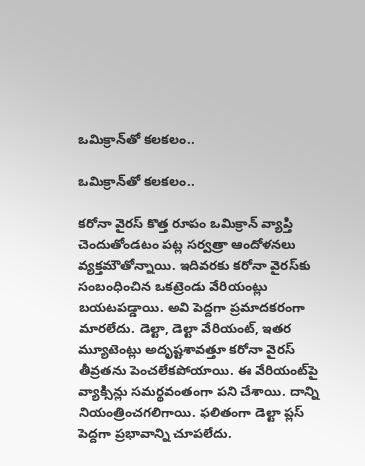ఒమిక్రాన్‌తో కలకలం..

ఒమిక్రాన్‌తో కలకలం..

కరోనా వైరస్ కొత్త రూపం ఒమిక్రాన్ వ్యాప్తి చెందుతోండటం పట్ల సర్వత్రా ఆందోళనలు వ్యక్తమౌతోన్నాయి. ఇదివరకు కరోనా వైరస్‌కు సంబంధించిన ఒకట్రెండు వేరియంట్లు బయటపడ్డాయి. అవి పెద్దగా ప్రమాదకరంగా మారలేదు. డెల్టా, డెల్టా వేరియంట్, ఇతర మ్యూటెంట్లు అదృష్టశావత్తూ కరోనా వైరస్ తీవ్రతను పెంచలేకపోయాయి. ఈ వేరియంట్‌పై వ్యాక్సిన్లు సమర్థవంతంగా పని చేశాయి. దాన్ని నియంత్రించగలిగాయి. ఫలితంగా డెల్టా ప్లస్ పెద్దగా ప్రభావాన్ని చూపలేదు.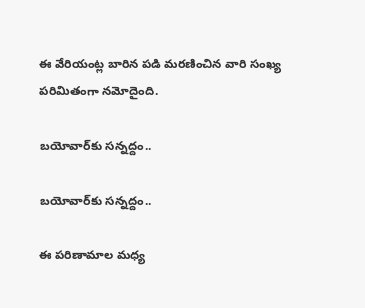ఈ వేరియంట్ల బారిన పడి మరణించిన వారి సంఖ్య పరిమితంగా నమోదైంది.

బయోవార్‌కు సన్నద్దం..

బయోవార్‌కు సన్నద్దం..

ఈ పరిణామాల మధ్య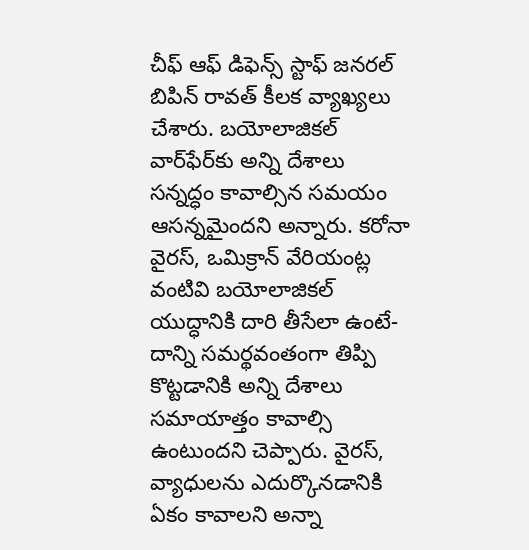చీఫ్ ఆఫ్ డిఫెన్స్ స్టాఫ్ జనరల్ బిపిన్ రావత్ కీలక వ్యాఖ్యలు చేశారు. బయోలాజికల్ వార్‌ఫేర్‌కు అన్ని దేశాలు సన్నద్ధం కావాల్సిన సమయం ఆసన్నమైందని అన్నారు. కరోనా వైరస్, ఒమిక్రాన్ వేరియంట్ల వంటివి బయోలాజికల్ యుద్ధానికి దారి తీసేలా ఉంటే- దాన్ని సమర్థవంతంగా తిప్పి కొట్టడానికి అన్ని దేశాలు సమాయాత్తం కావాల్సి ఉంటుందని చెప్పారు. వైరస్, వ్యాధులను ఎదుర్కొనడానికి ఏకం కావాలని అన్నా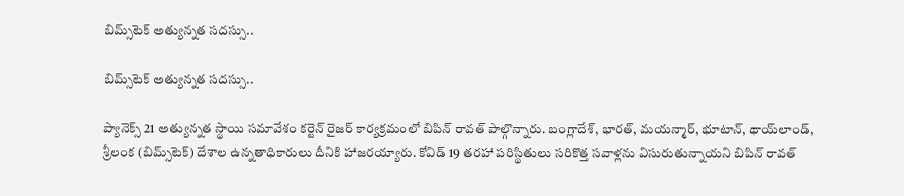బిమ్స్‌టెక్ అత్యున్నత సదస్సు..

బిమ్స్‌టెక్ అత్యున్నత సదస్సు..

ప్యానెక్స్ 21 అత్యున్నత స్థాయి సమావేశం కర్టెన్ రైజర్ కార్యక్రమంలో బిపిన్ రావత్ పాల్గొన్నారు. బంగ్లాదేశ్, భారత్, మయన్మార్, భూటాన్, థాయ్‌లాండ్, శ్రీలంక (బిమ్స్‌టెక్) దేశాల ఉన్నతాధికారులు దీనికి హాజరయ్యారు. కోవిడ్ 19 తరహా పరిస్థితులు సరికొత్త సవాళ్లను విసురుతున్నాయని బిపిన్ రావత్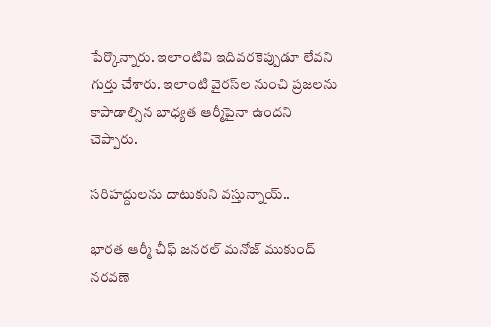పేర్కొన్నారు. ఇలాంటివి ఇదివరకెప్పుడూ లేవని గుర్తు చేశారు. ఇలాంటి వైరస్‌ల నుంచి ప్రజలను కాపాడాల్సిన బాధ్యత ఆర్మీపైనా ఉందని చెప్పారు.

సరిహద్దులను దాటుకుని వస్తున్నాయ్..

భారత ఆర్మీ చీఫ్ జనరల్ మనోజ్ ముకుంద్ నరవణె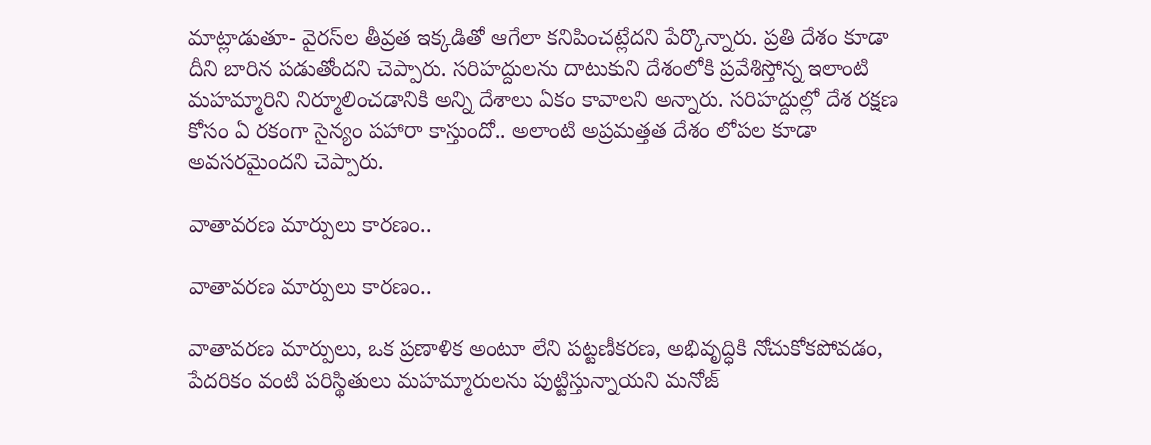మాట్లాడుతూ- వైరస్‌ల తీవ్రత ఇక్కడితో ఆగేలా కనిపించట్లేదని పేర్కొన్నారు. ప్రతి దేశం కూడా దీని బారిన పడుతోందని చెప్పారు. సరిహద్దులను దాటుకుని దేశంలోకి ప్రవేశిస్తోన్న ఇలాంటి మహమ్మారిని నిర్మూలించడానికి అన్ని దేశాలు ఏకం కావాలని అన్నారు. సరిహద్దుల్లో దేశ రక్షణ కోసం ఏ రకంగా సైన్యం పహారా కాస్తుందో.. అలాంటి అప్రమత్తత దేశం లోపల కూడా అవసరమైందని చెప్పారు.

వాతావరణ మార్పులు కారణం..

వాతావరణ మార్పులు కారణం..

వాతావరణ మార్పులు, ఒక ప్రణాళిక అంటూ లేని పట్టణీకరణ, అభివృద్ధికి నోచుకోకపోవడం, పేదరికం వంటి పరిస్థితులు మహమ్మారులను పుట్టిస్తున్నాయని మనోజ్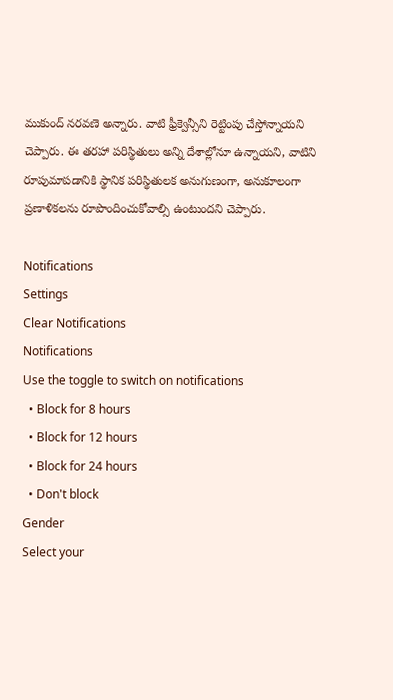ముకుంద్ నరవణె అన్నారు. వాటి ఫ్రీక్వెన్సీని రెట్టింపు చేస్తోన్నాయని చెప్పారు. ఈ తరహా పరిస్థితులు అన్ని దేశాల్లోనూ ఉన్నాయని, వాటిని రూపుమాపడానికి స్థానిక పరిస్థితులక అనుగుణంగా, అనుకూలంగా ప్రణాళికలను రూపొందించుకోవాల్సి ఉంటుందని చెప్పారు.

Notifications
Settings
Clear Notifications
Notifications
Use the toggle to switch on notifications
  • Block for 8 hours
  • Block for 12 hours
  • Block for 24 hours
  • Don't block
Gender
Select your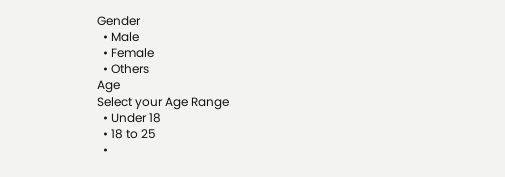Gender
  • Male
  • Female
  • Others
Age
Select your Age Range
  • Under 18
  • 18 to 25
  •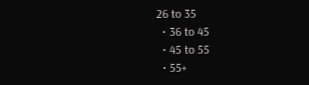26 to 35
  • 36 to 45
  • 45 to 55
  • 55+